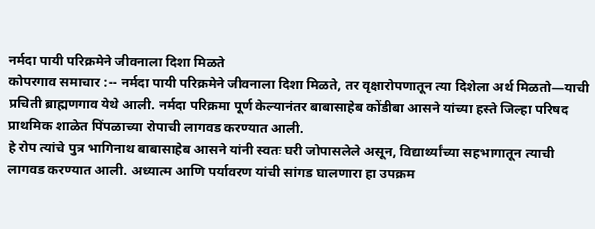नर्मदा पायी परिक्रमेने जीवनाला दिशा मिळते
कोपरगाव समाचार :-- नर्मदा पायी परिक्रमेने जीवनाला दिशा मिळते, तर वृक्षारोपणातून त्या दिशेला अर्थ मिळतो—याची प्रचिती ब्राह्मणगाव येथे आली. नर्मदा परिक्रमा पूर्ण केल्यानंतर बाबासाहेब कोंडीबा आसने यांच्या हस्ते जिल्हा परिषद प्राथमिक शाळेत पिंपळाच्या रोपाची लागवड करण्यात आली.
हे रोप त्यांचे पुत्र भागिनाथ बाबासाहेब आसने यांनी स्वतः घरी जोपासलेले असून, विद्यार्थ्यांच्या सहभागातून त्याची लागवड करण्यात आली. अध्यात्म आणि पर्यावरण यांची सांगड घालणारा हा उपक्रम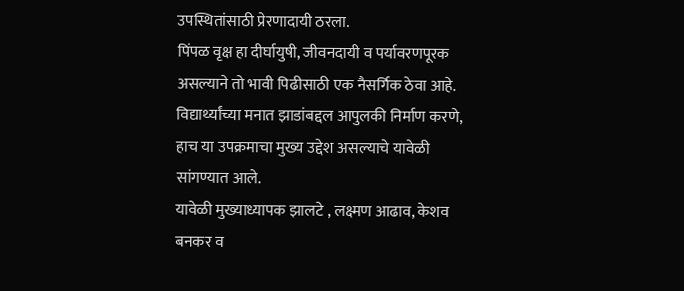उपस्थितांसाठी प्रेरणादायी ठरला.
पिंपळ वृक्ष हा दीर्घायुषी, जीवनदायी व पर्यावरणपूरक असल्याने तो भावी पिढीसाठी एक नैसर्गिक ठेवा आहे. विद्यार्थ्यांच्या मनात झाडांबद्दल आपुलकी निर्माण करणे, हाच या उपक्रमाचा मुख्य उद्देश असल्याचे यावेळी सांगण्यात आले.
यावेळी मुख्याध्यापक झालटे , लक्ष्मण आढाव, केशव बनकर व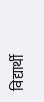विद्यार्थी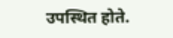उपस्थित होते.